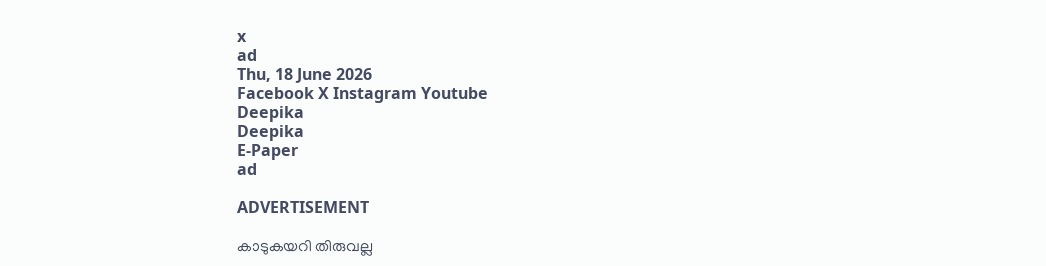x
ad
Thu, 18 June 2026
Facebook X Instagram Youtube
Deepika
Deepika
E-Paper
ad

ADVERTISEMENT

കാടുകയറി തിരുവല്ല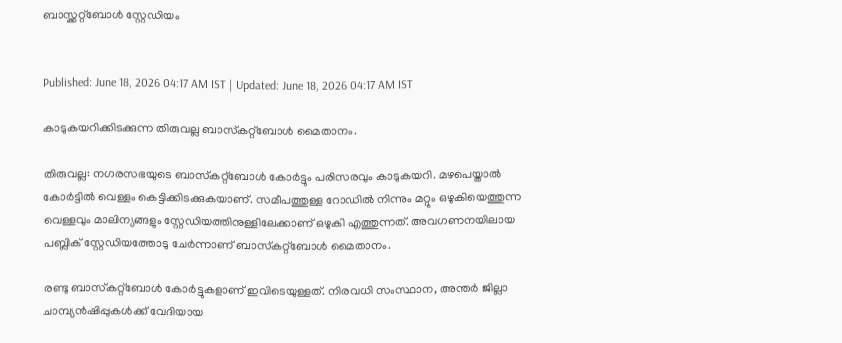ബാസ്ക്കറ്റ്ബോൾ സ്റ്റേഡിയം


Published: June 18, 2026 04:17 AM IST | Updated: June 18, 2026 04:17 AM IST

കാടുകയറിക്കിടക്കുന്ന തിരുവല്ല ബാസ്‌കറ്റ്‌ബോള്‍ മൈതാനം.

തിരുവല്ല: നഗരസഭയുടെ ബാസ്‌കറ്റ്‌ബോള്‍ കോര്‍ട്ടും പരിസരവും കാടുകയറി. മഴപെയ്താല്‍ കോര്‍ട്ടില്‍ വെള്ളം കെട്ടിക്കിടക്കുകയാണ്. സമീപത്തുള്ള റോഡില്‍ നിന്നും മറ്റും ഒഴുകിയെത്തുന്ന വെള്ളവും മാലിന്യങ്ങളും സ്റ്റേഡിയത്തിനുള്ളിലേക്കാണ് ഒഴുകി എത്തുന്നത്. അവഗണനയിലായ പബ്ലിക് സ്റ്റേഡിയത്തോടു ചേര്‍ന്നാണ് ബാസ്‌കറ്റ്‌ബോള്‍ മൈതാനം.

രണ്ടു ബാസ്‌കറ്റ്‌ബോള്‍ കോര്‍ട്ടുകളാണ് ഇവിടെയുള്ളത്. നിരവധി സംസ്ഥാന, അന്തര്‍ ജില്ലാ ചാമ്പ്യന്‍ഷിപ്പുകള്‍ക്ക് വേദിയായ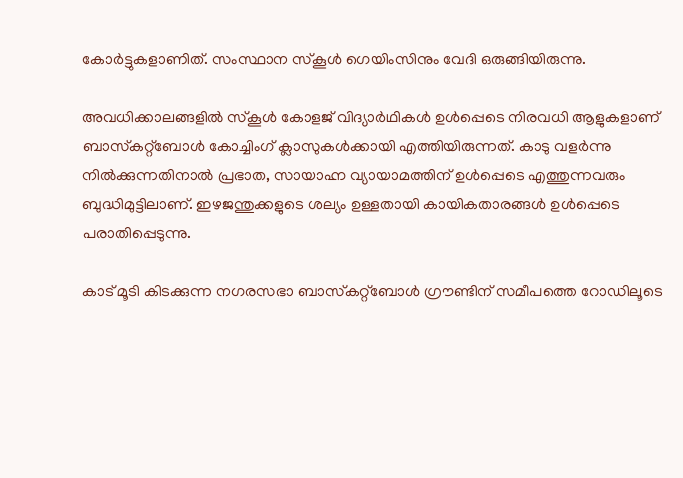കോര്‍ട്ടുകളാണിത്. സംസ്ഥാന സ്‌കൂള്‍ ഗെയിംസിനും വേദി ഒരുങ്ങിയിരുന്നു.

അവധിക്കാലങ്ങളില്‍ സ്‌കൂള്‍ കോളജ് വിദ്യാര്‍ഥികള്‍ ഉള്‍പ്പെടെ നിരവധി ആളുകളാണ് ബാസ്‌കറ്റ്‌ബോള്‍ കോച്ചിംഗ് ക്ലാസുകള്‍ക്കായി എത്തിയിരുന്നത്. കാടു വളര്‍ന്നു നില്‍ക്കുന്നതിനാല്‍ പ്രഭാത, സായാഹ്ന വ്യായാമത്തിന് ഉള്‍പ്പെടെ എത്തുന്നവരും ബുദ്ധിമുട്ടിലാണ്. ഇഴജന്തുക്കളുടെ ശല്യം ഉള്ളതായി കായികതാരങ്ങള്‍ ഉള്‍പ്പെടെ പരാതിപ്പെടുന്നു.

കാട് മൂടി കിടക്കുന്ന നഗരസഭാ ബാസ്‌കറ്റ്‌ബോള്‍ ഗ്രൗണ്ടിന് സമീപത്തെ റോഡിലൂടെ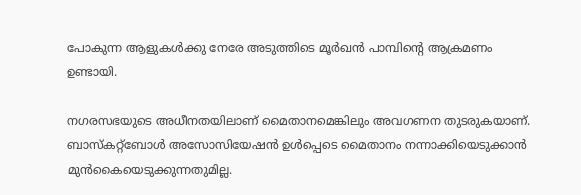പോകുന്ന ആളുകള്‍ക്കു നേരേ അടുത്തിടെ മൂര്‍ഖന്‍ പാമ്പിന്‍റെ ആക്രമണം ഉണ്ടായി.

നഗരസഭയുടെ അധീനതയിലാണ് മൈതാനമെങ്കിലും അവഗണന തുടരുകയാണ്. ബാസ്‌കറ്റ്‌ബോള്‍ അസോസിയേഷന്‍ ഉള്‍പ്പെടെ മൈതാനം നന്നാക്കിയെടുക്കാന്‍ മുന്‍കൈയെടുക്കുന്നതുമില്ല.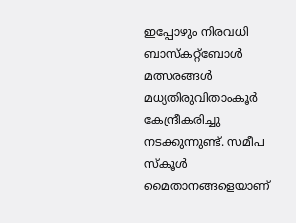ഇപ്പോഴും നിരവധി ബാസ്‌കറ്റ്‌ബോള്‍ മത്സരങ്ങള്‍ മധ്യതിരുവിതാംകൂര്‍ കേന്ദ്രീകരിച്ചു നടക്കുന്നുണ്ട്. സമീപ സ്‌കൂള്‍ മൈതാനങ്ങളെയാണ്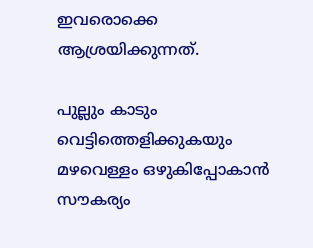ഇവരൊക്കെ ആശ്രയിക്കുന്നത്.

പുല്ലും കാടും വെട്ടിത്തെളിക്കുകയും മഴവെള്ളം ഒഴുകിപ്പോകാന്‍ സൗകര്യം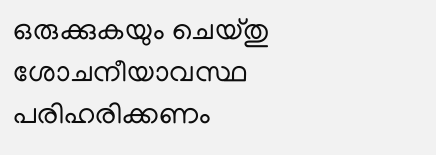ഒരുക്കുകയും ചെയ്തു ശോചനീയാവസ്ഥ പരിഹരിക്കണം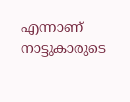എന്നാണ് നാട്ടുകാരുടെ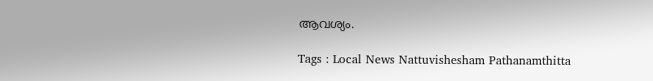ആവശ്യം.

Tags : Local News Nattuvishesham Pathanamthitta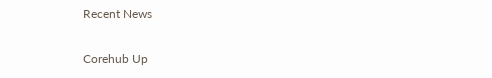Recent News

Corehub Up